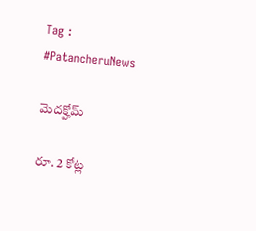Tag : #PatancheruNews

మెదక్హోమ్

రూ. 2 కోట్ల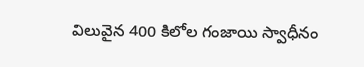విలువైన 400 కిలోల గంజాయి స్వాధీనం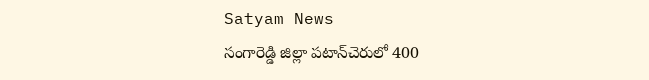Satyam News
సంగారెడ్డి జిల్లా పటాన్‌చెరులో 400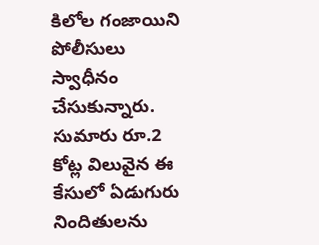కిలోల గంజాయిని పోలీసులు స్వాధీనం చేసుకున్నారు. సుమారు రూ.2 కోట్ల విలువైన ఈ కేసులో ఏడుగురు నిందితులను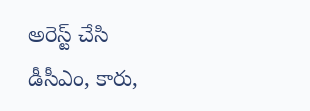అరెస్ట్ చేసి డీసీఎం, కారు,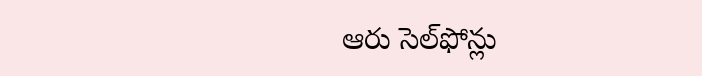ఆరు సెల్‌ఫోన్లు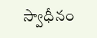స్వాధీనం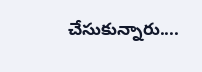చేసుకున్నారు....